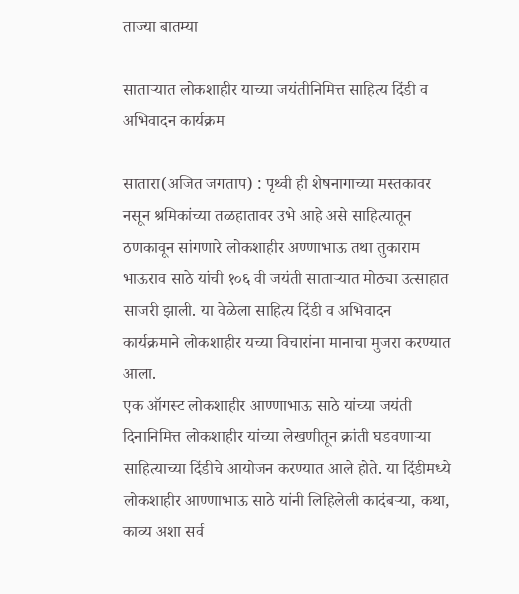ताज्या बातम्या

साताऱ्यात लोकशाहीर याच्या जयंतीनिमित्त साहित्य दिंडी व अभिवादन कार्यक्रम

सातारा(अजित जगताप) : पृथ्वी ही शेषनागाच्या मस्तकावर नसून श्रमिकांच्या तळहातावर उभे आहे असे साहित्यातून ठणकावून सांगणारे लोकशाहीर अण्णाभाऊ तथा तुकाराम भाऊराव साठे यांची १०६ वी जयंती साताऱ्यात मोठ्या उत्साहात साजरी झाली. या वेळेला साहित्य दिंडी व अभिवादन कार्यक्रमाने लोकशाहीर यच्या विचारांना मानाचा मुजरा करण्यात आला.
एक ऑगस्ट लोकशाहीर आण्णाभाऊ साठे यांच्या जयंती दिनानिमित्त लोकशाहीर यांच्या लेखणीतून क्रांती घडवणाऱ्या साहित्याच्या दिंडीचे आयोजन करण्यात आले होते. या दिंडीमध्ये लोकशाहीर आण्णाभाऊ साठे यांनी लिहिलेली कादंबऱ्या, कथा, काव्य अशा सर्व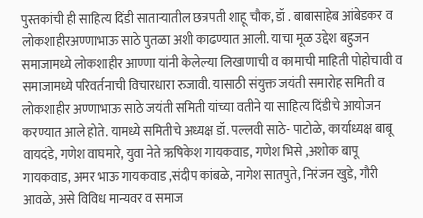पुस्तकांची ही साहित्य दिंडी साताऱ्यातील छत्रपती शाहू चौक, डॉ . बाबासाहेब आंबेडकर व लोकशाहीरअण्णाभाऊ साठे पुतळा अशी काढण्यात आली. याचा मूळ उद्देश बहुजन समाजामध्ये लोकशाहीर आण्णा यांनी केलेल्या लिखाणाची व कामाची माहिती पोहोचावी व समाजामध्ये परिवर्तनाची विचारधारा रुजावी. यासाठी संयुक्त जयंती समारोह समिती व लोकशाहीर अण्णाभाऊ साठे जयंती समिती यांच्या वतीने या साहित्य दिंडीचे आयोजन करण्यात आले होते. यामध्ये समितीचे अध्यक्ष डॉ. पल्लवी साठे- पाटोळे, कार्याध्यक्ष बाबू वायदंडे, गणेश वाघमारे, युवा नेते ऋषिकेश गायकवाड, गणेश भिसे ,अशोक बापू गायकवाड, अमर भाऊ गायकवाड ,संदीप कांबळे, नागेश सातपुते, निरंजन खुडे, गौरी आवळे, असे विविध मान्यवर व समाज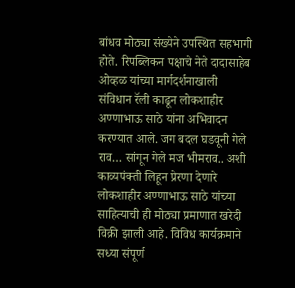बांधव मोठ्या संख्येने उपस्थित सहभागी होते. रिपब्लिकन पक्षाचे नेते दादासाहेब ओव्हळ यांच्या मार्गदर्शनाखाली
संविधान रॅली काढून लोकशाहीर अण्णाभाऊ साठे यांना अभिवादन करण्यात आले. जग बदल घडवूनी गेले राव… सांगून गेले मज भीमराव.. अशी काव्यपंक्ती लिहून प्रेरणा देणारे लोकशाहीर अण्णाभाऊ साठे यांच्या साहित्याची ही मोठ्या प्रमाणात खरेदी विक्री झाली आहे. विविध कार्यक्रमाने सध्या संपूर्ण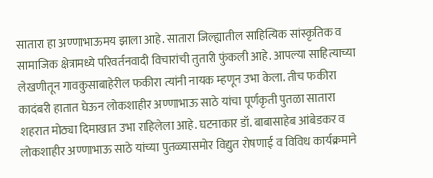सातारा हा अण्णाभाऊमय झाला आहे. सातारा जिल्ह्यातील साहित्यिक सांस्कृतिक व सामाजिक क्षेत्रामध्ये परिवर्तनवादी विचारांची तुतारी फुंकली आहे. आपल्या साहित्याच्या लेखणीतून गावकुसाबाहेरील फकीरा त्यांनी नायक म्हणून उभा केला. तीच फकीरा कादंबरी हातात घेऊन लोकशाहीर अण्णाभाऊ साठे यांचा पूर्णकृती पुतळा सातारा शहरात मोठ्या दिमाखात उभा राहिलेला आहे. घटनाकार डॉ. बाबासाहेब आंबेडकर व लोकशाहीर अण्णाभाऊ साठे यांच्या पुतळ्यासमोर विद्युत रोषणाई व विविध कार्यक्रमाने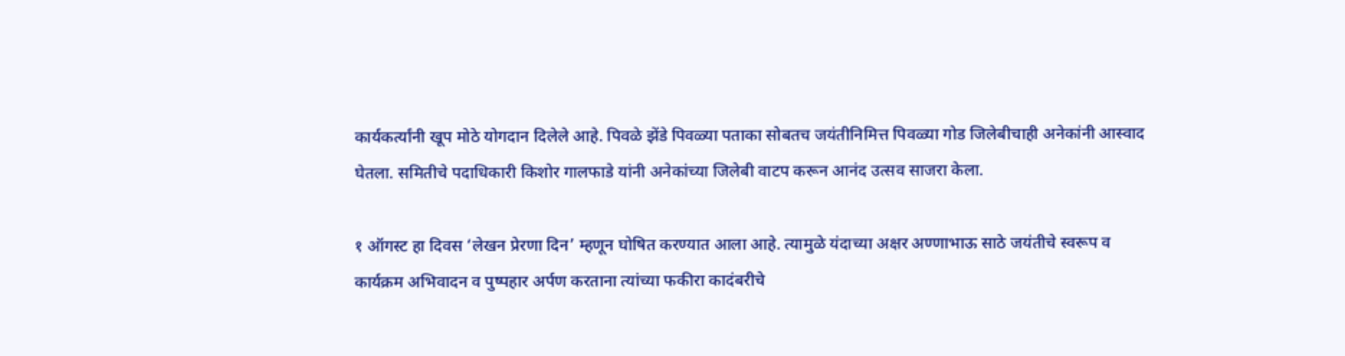कार्यकर्त्यांनी खूप मोठे योगदान दिलेले आहे. पिवळे झेंडे पिवळ्या पताका सोबतच जयंतीनिमित्त पिवळ्या गोड जिलेबीचाही अनेकांनी आस्वाद घेतला. समितीचे पदाधिकारी किशोर गालफाडे यांनी अनेकांच्या जिलेबी वाटप करून आनंद उत्सव साजरा केला.

१ ऑगस्ट हा दिवस ‘लेखन प्रेरणा दिन’ म्हणून घोषित करण्यात आला आहे. त्यामुळे यंदाच्या अक्षर अण्णाभाऊ साठे जयंतीचे स्वरूप व कार्यक्रम अभिवादन व पुष्पहार अर्पण करताना त्यांच्या फकीरा कादंबरीचे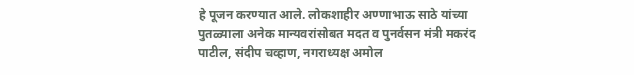हे पूजन करण्यात आले. लोकशाहीर अण्णाभाऊ साठे यांच्या पुतळ्याला अनेक मान्यवरांसोबत मदत व पुनर्वसन मंत्री मकरंद पाटील, संदीप चव्हाण, नगराध्यक्ष अमोल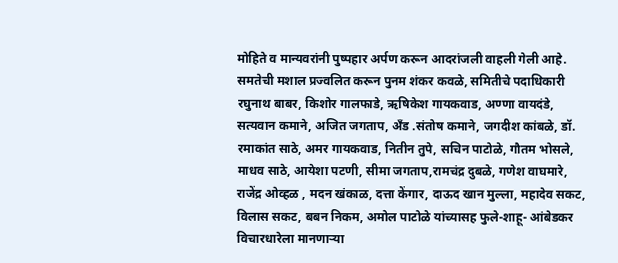मोहिते व मान्यवरांनी पुष्पहार अर्पण करून आदरांजली वाहली गेली आहे.
समतेची मशाल प्रज्वलित करून पुनम शंकर कवळे, समितीचे पदाधिकारी रघुनाथ बाबर, किशोर गालफाडे, ऋषिकेश गायकवाड, अण्णा वायदंडे, सत्यवान कमाने, अजित जगताप, अँड .संतोष कमाने, जगदीश कांबळे, डॉ. रमाकांत साठे, अमर गायकवाड, नितीन तुपे, सचिन पाटोळे, गौतम भोसले, माधव साठे, आयेशा पटणी, सीमा जगताप,रामचंद्र दुबळे, गणेश वाघमारे, राजेंद्र ओव्हळ , मदन खंकाळ, दत्ता केंगार, दाऊद खान मुल्ला, महादेव सकट, विलास सकट, बबन निकम, अमोल पाटोळे यांच्यासह फुले-शाहू- आंबेडकर विचारधारेला मानणाऱ्या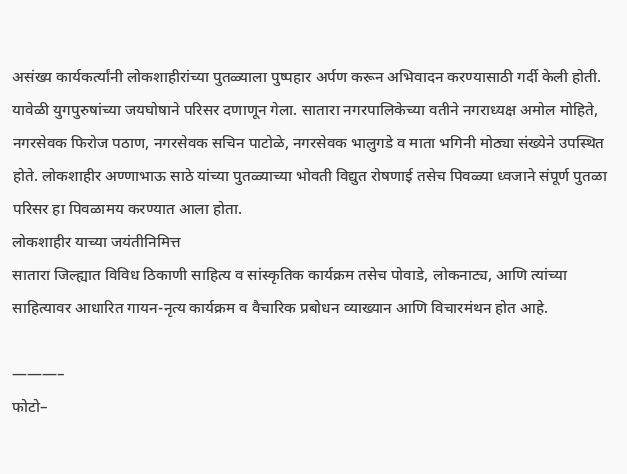असंख्य कार्यकर्त्यांनी लोकशाहीरांच्या पुतळ्याला पुष्पहार अर्पण करून अभिवादन करण्यासाठी गर्दी केली होती. यावेळी युगपुरुषांच्या जयघोषाने परिसर दणाणून गेला. सातारा नगरपालिकेच्या वतीने नगराध्यक्ष अमोल मोहिते, नगरसेवक फिरोज पठाण, नगरसेवक सचिन पाटोळे, नगरसेवक भालुगडे व माता भगिनी मोठ्या संख्येने उपस्थित होते. लोकशाहीर अण्णाभाऊ साठे यांच्या पुतळ्याच्या भोवती विद्युत रोषणाई तसेच पिवळ्या ध्वजाने संपूर्ण पुतळा परिसर हा पिवळामय करण्यात आला होता.
लोकशाहीर याच्या जयंतीनिमित्त
सातारा जिल्ह्यात विविध ठिकाणी साहित्य व सांस्कृतिक कार्यक्रम तसेच पोवाडे, लोकनाट्य, आणि त्यांच्या साहित्यावर आधारित गायन-नृत्य कार्यक्रम व वैचारिक प्रबोधन व्याख्यान आणि विचारमंथन होत आहे.

———–
फोटो–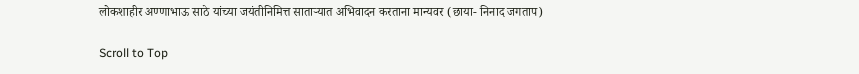लोकशाहीर अण्णाभाऊ साठे यांच्या जयंतीनिमित्त साताऱ्यात अभिवादन करताना मान्यवर (छाया- निनाद जगताप)

Scroll to Top